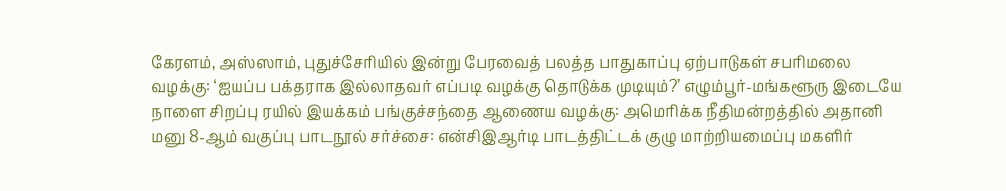கேரளம், அஸ்ஸாம், புதுச்சேரியில் இன்று பேரவைத் பலத்த பாதுகாப்பு ஏற்பாடுகள் சபரிமலை வழக்கு: ‘ஐயப்ப பக்தராக இல்லாதவர் எப்படி வழக்கு தொடுக்க முடியும்?’ எழும்பூர்-மங்களூரு இடையே நாளை சிறப்பு ரயில் இயக்கம் பங்குச்சந்தை ஆணைய வழக்கு: அமெரிக்க நீதிமன்றத்தில் அதானி மனு 8-ஆம் வகுப்பு பாடநூல் சர்ச்சை: என்சிஇஆர்டி பாடத்திட்டக் குழு மாற்றியமைப்பு மகளிர்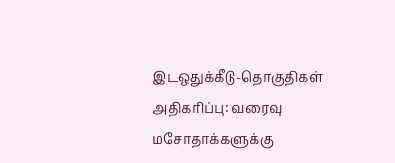இடஒதுக்கீடு-தொகுதிகள் அதிகரிப்பு: வரைவு மசோதாக்களுக்கு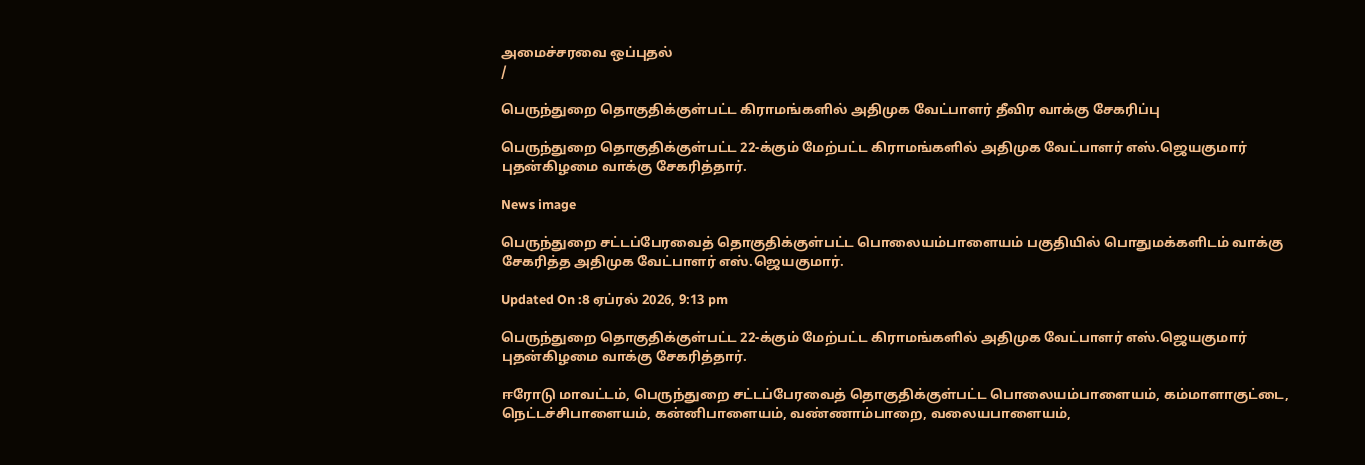அமைச்சரவை ஒப்புதல்
/

பெருந்துறை தொகுதிக்குள்பட்ட கிராமங்களில் அதிமுக வேட்பாளர் தீவிர வாக்கு சேகரிப்பு

பெருந்துறை தொகுதிக்குள்பட்ட 22-க்கும் மேற்பட்ட கிராமங்களில் அதிமுக வேட்பாளர் எஸ்.ஜெயகுமார் புதன்கிழமை வாக்கு சேகரித்தார்.

News image

பெருந்துறை சட்டப்பேரவைத் தொகுதிக்குள்பட்ட பொலையம்பாளையம் பகுதியில் பொதுமக்களிடம் வாக்கு சேகரித்த அதிமுக வேட்பாளர் எஸ்.ஜெயகுமார்.

Updated On :8 ஏப்ரல் 2026, 9:13 pm

பெருந்துறை தொகுதிக்குள்பட்ட 22-க்கும் மேற்பட்ட கிராமங்களில் அதிமுக வேட்பாளர் எஸ்.ஜெயகுமார் புதன்கிழமை வாக்கு சேகரித்தார்.

ஈரோடு மாவட்டம், பெருந்துறை சட்டப்பேரவைத் தொகுதிக்குள்பட்ட பொலையம்பாளையம், கம்மாளாகுட்டை, நெட்டச்சிபாளையம், கன்னிபாளையம், வண்ணாம்பாறை, வலையபாளையம்,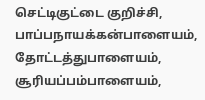செட்டிகுட்டை குறிச்சி, பாப்பநாயக்கன்பாளையம், தோட்டத்துபாளையம், சூரியப்பம்பாளையம்,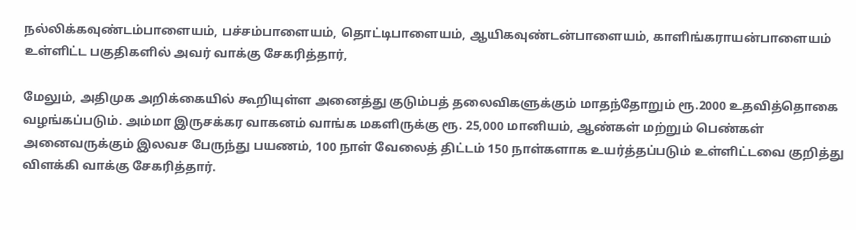நல்லிக்கவுண்டம்பாளையம், பச்சம்பாளையம், தொட்டிபாளையம், ஆயிகவுண்டன்பாளையம், காளிங்கராயன்பாளையம் உள்ளிட்ட பகுதிகளில் அவர் வாக்கு சேகரித்தார்,

மேலும், அதிமுக அறிக்கையில் கூறியுள்ள அனைத்து குடும்பத் தலைவிகளுக்கும் மாதந்தோறும் ரூ.2000 உதவித்தொகை வழங்கப்படும். அம்மா இருசக்கர வாகனம் வாங்க மகளிருக்கு ரூ. 25,000 மானியம், ஆண்கள் மற்றும் பெண்கள் அனைவருக்கும் இலவச பேருந்து பயணம், 100 நாள் வேலைத் திட்டம் 150 நாள்களாக உயர்த்தப்படும் உள்ளிட்டவை குறித்து விளக்கி வாக்கு சேகரித்தார்.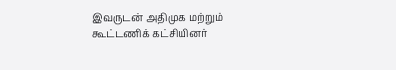இவருடன் அதிமுக மற்றும் கூட்டணிக் கட்சியினர்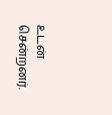உடன் சென்றனர்.